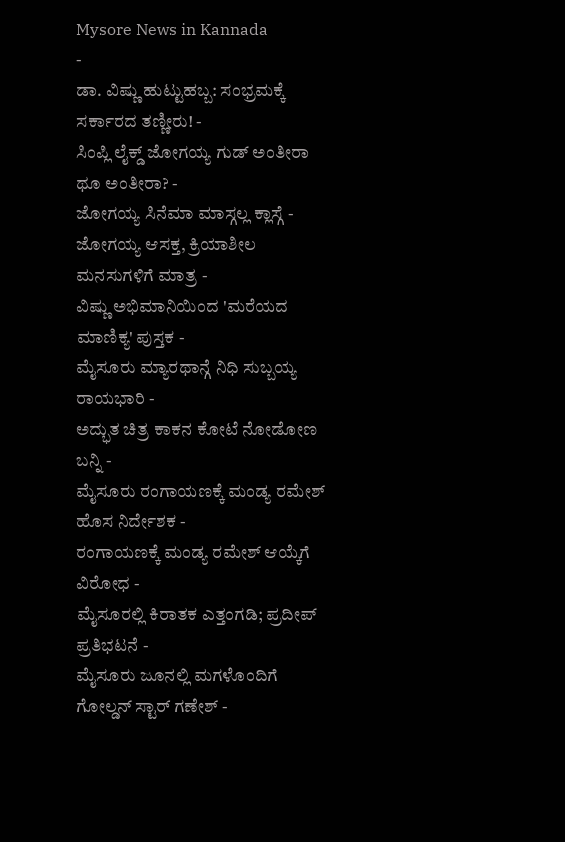Mysore News in Kannada
-
ಡಾ. ವಿಷ್ಣು ಹುಟ್ಟುಹಬ್ಬ: ಸಂಭ್ರಮಕ್ಕೆ ಸರ್ಕಾರದ ತಣ್ಣೀರು! -
ಸಿಂಪ್ಲಿ ಲೈಕ್ಡ್ ಜೋಗಯ್ಯ ಗುಡ್ ಅಂತೀರಾ ಥೂ ಅಂತೀರಾ? -
ಜೋಗಯ್ಯ ಸಿನೆಮಾ ಮಾಸ್ಗಲ್ಲ ಕ್ಲಾಸ್ಗೆ -
ಜೋಗಯ್ಯ ಆಸಕ್ತ, ಕ್ರಿಯಾಶೀಲ ಮನಸುಗಳಿಗೆ ಮಾತ್ರ -
ವಿಷ್ಣು ಅಭಿಮಾನಿಯಿಂದ 'ಮರೆಯದ ಮಾಣಿಕ್ಯ' ಪುಸ್ತಕ -
ಮೈಸೂರು ಮ್ಯಾರಥಾನ್ಗೆ ನಿಧಿ ಸುಬ್ಬಯ್ಯ ರಾಯಭಾರಿ -
ಅದ್ಭುತ ಚಿತ್ರ ಕಾಕನ ಕೋಟೆ ನೋಡೋಣ ಬನ್ನಿ -
ಮೈಸೂರು ರಂಗಾಯಣಕ್ಕೆ ಮಂಡ್ಯ ರಮೇಶ್ ಹೊಸ ನಿರ್ದೇಶಕ -
ರಂಗಾಯಣಕ್ಕೆ ಮಂಡ್ಯ ರಮೇಶ್ ಆಯ್ಕೆಗೆ ವಿರೋಧ -
ಮೈಸೂರಲ್ಲಿ ಕಿರಾತಕ ಎತ್ತಂಗಡಿ; ಪ್ರದೀಪ್ ಪ್ರತಿಭಟನೆ -
ಮೈಸೂರು ಜೂನಲ್ಲಿ ಮಗಳೊಂದಿಗೆ ಗೋಲ್ಡನ್ ಸ್ಟಾರ್ ಗಣೇಶ್ -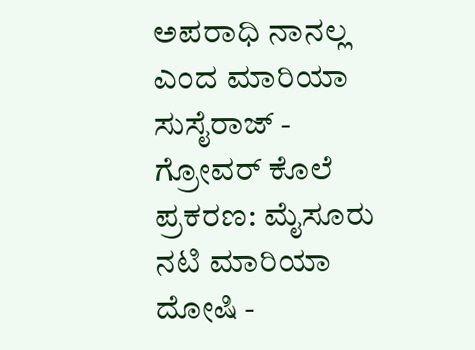ಅಪರಾಧಿ ನಾನಲ್ಲ ಎಂದ ಮಾರಿಯಾ ಸುಸೈರಾಜ್ -
ಗ್ರೋವರ್ ಕೊಲೆ ಪ್ರಕರಣ: ಮೈಸೂರು ನಟಿ ಮಾರಿಯಾ ದೋಷಿ -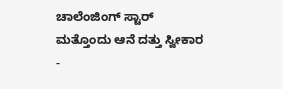ಚಾಲೆಂಜಿಂಗ್ ಸ್ಟಾರ್ ಮತ್ತೊಂದು ಆನೆ ದತ್ತು ಸ್ವೀಕಾರ -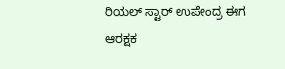ರಿಯಲ್ ಸ್ಟಾರ್ ಉಪೇಂದ್ರ ಈಗ ಆರಕ್ಷಕ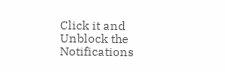Click it and Unblock the Notifications